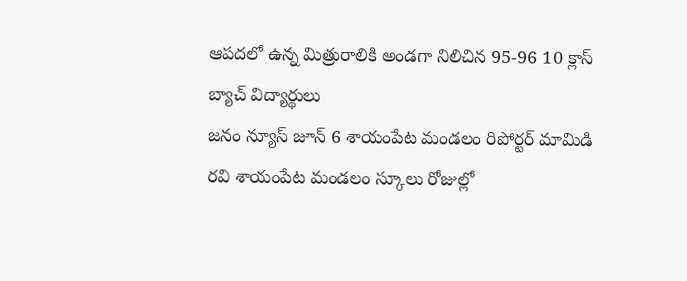ఆపదలో ఉన్న మిత్రురాలికి అండగా నిలిచిన 95-96 10 క్లాస్ బ్యాచ్ విద్యార్థులు
జనం న్యూస్ జూన్ 6 శాయంపేట మండలం రిపోర్టర్ మామిడి రవి శాయంపేట మండలం స్కూలు రోజుల్లో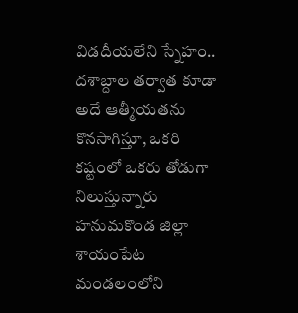విడదీయలేని స్నేహం.. దశాబ్దాల తర్వాత కూడా అదే ఆత్మీయతను కొనసాగిస్తూ, ఒకరి కష్టంలో ఒకరు తోడుగా నిలుస్తున్నారు హనుమకొండ జిల్లా శాయంపేట మండలంలోని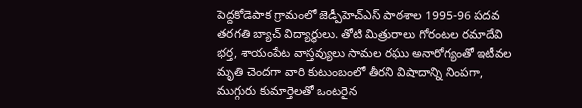పెద్దకోడెపాక గ్రామంలో జెడ్పీహెచ్ఎస్ పాఠశాల 1995-96 పదవ తరగతి బ్యాచ్ విద్యార్థులు. తోటి మిత్రురాలు గోరంటల రమాదేవి భర్త, శాయంపేట వాస్తవ్యులు సామల రఘు అనారోగ్యంతో ఇటీవల మృతి చెందగా వారి కుటుంబంలో తీరని విషాదాన్ని నింపగా, ముగ్గురు కుమార్తెలతో ఒంటరైన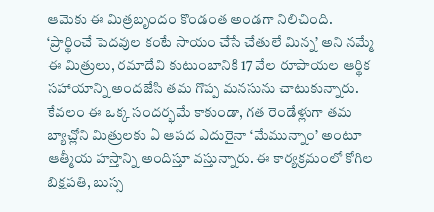ఆమెకు ఈ మిత్రబృందం కొండంత అండగా నిలిచింది. ‘ప్రార్థించే పెదవుల కంటే సాయం చేసే చేతులే మిన్న’ అని నమ్మే ఈ మిత్రులు, రమాదేవి కుటుంబానికి 17 వేల రూపాయల ఆర్థిక సహాయాన్ని అందజేసి తమ గొప్ప మనసును చాటుకున్నారు. కేవలం ఈ ఒక్క సందర్భమే కాకుండా, గత రెండేళ్లుగా తమ బ్యాచ్లోని మిత్రులకు ఏ ఆపద ఎదురైనా ‘మేమున్నాం’ అంటూ ఆత్మీయ హస్తాన్ని అందిస్తూ వస్తున్నారు. ఈ కార్యక్రమంలో కోగిల బిక్షపతి, బుస్స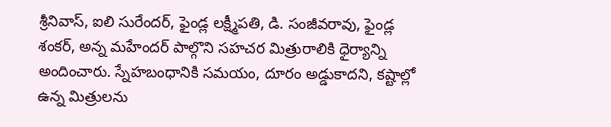శ్రీనివాస్, ఐలి సురేందర్, ఫైండ్ల లక్ష్మీపతి, డి. సంజీవరావు, ఫైండ్ల శంకర్, అన్న మహేందర్ పాల్గొని సహచర మిత్రురాలికి ధైర్యాన్ని అందించారు. స్నేహబంధానికి సమయం, దూరం అడ్డుకాదని, కష్టాల్లో ఉన్న మిత్రులను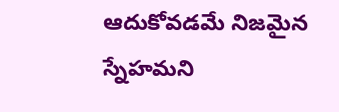ఆదుకోవడమే నిజమైన స్నేహమని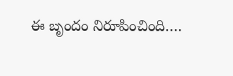ఈ బృందం నిరూపించింది….